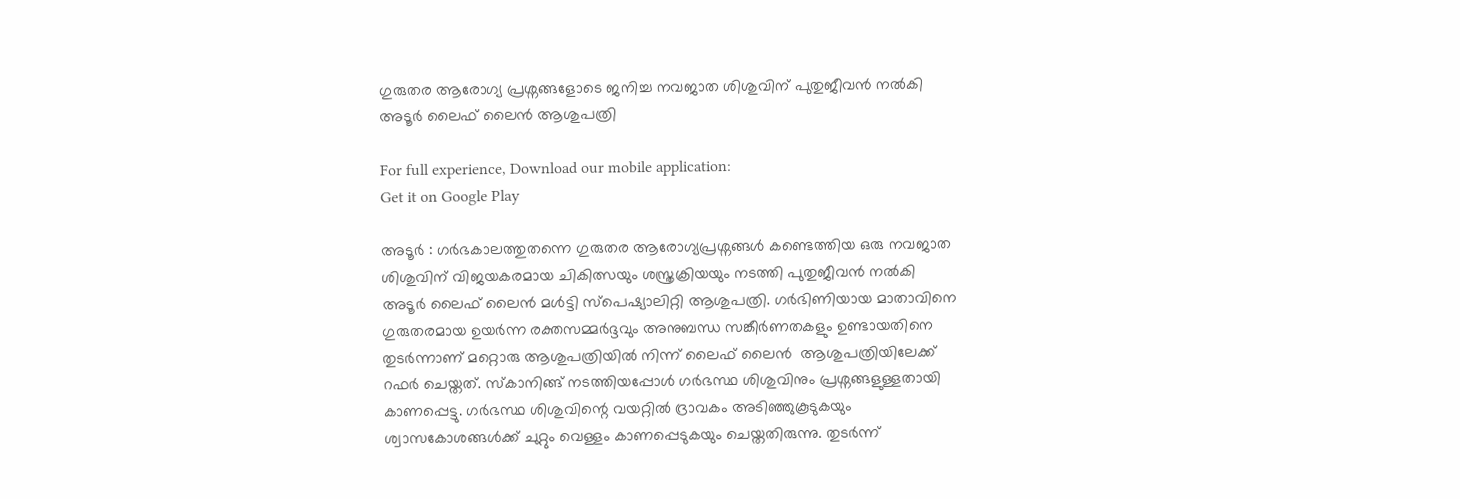ഗുരുതര ആരോഗ്യ പ്രശ്നങ്ങളോടെ ജനിച്ച നവജാത ശിശുവിന് പുതുജീവൻ നൽകി അടൂര്‍ ലൈഫ് ലൈന്‍ ആശുപത്രി

For full experience, Download our mobile application:
Get it on Google Play

അടൂര്‍ : ഗർഭകാലത്തുതന്നെ ഗുരുതര ആരോഗ്യപ്രശ്നങ്ങൾ കണ്ടെത്തിയ ഒരു നവജാത ശിശുവിന് വിജയകരമായ ചികിത്സയും ശസ്ത്രക്രിയയും നടത്തി പുതുജീവൻ നൽകി അടൂർ ലൈഫ് ലൈന്‍ മൾട്ടി സ്പെഷ്യാലിറ്റി ആശുപത്രി. ഗർഭിണിയായ മാതാവിനെ ഗുരുതരമായ ഉയർന്ന രക്തസമ്മർദ്ദവും അനുബന്ധ സങ്കീർണതകളും ഉണ്ടായതിനെ തുടർന്നാണ് മറ്റൊരു ആശുപത്രിയിൽ നിന്ന് ലൈഫ് ലൈന്‍  ആശുപത്രിയിലേക്ക് റഫർ ചെയ്തത്. സ്കാനിങ്ങ് നടത്തിയപ്പോൾ ഗർഭസ്ഥ ശിശുവിനും പ്രശ്നങ്ങളുള്ളതായി കാണപ്പെട്ടു. ഗർഭസ്ഥ ശിശുവിന്റെ വയറ്റിൽ ദ്രാവകം അടിഞ്ഞുകൂടുകയും ശ്വാസകോശങ്ങൾക്ക് ചുറ്റും വെള്ളം കാണപ്പെടുകയും ചെയ്തതിരുന്നു. തുടർന്ന്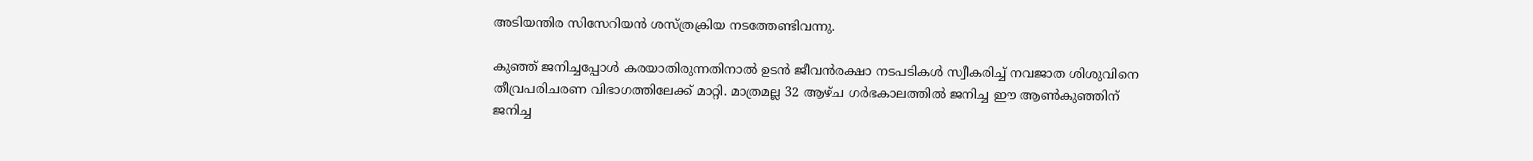അടിയന്തിര സിസേറിയൻ ശസ്ത്രക്രിയ നടത്തേണ്ടിവന്നു.

കുഞ്ഞ് ജനിച്ചപ്പോൾ കരയാതിരുന്നതിനാൽ ഉടൻ ജീവൻരക്ഷാ നടപടികൾ സ്വീകരിച്ച് നവജാത ശിശുവിനെ തീവ്രപരിചരണ വിഭാഗത്തിലേക്ക് മാറ്റി. മാത്രമല്ല 32 ആഴ്ച ഗർഭകാലത്തിൽ ജനിച്ച ഈ ആൺകുഞ്ഞിന് ജനിച്ച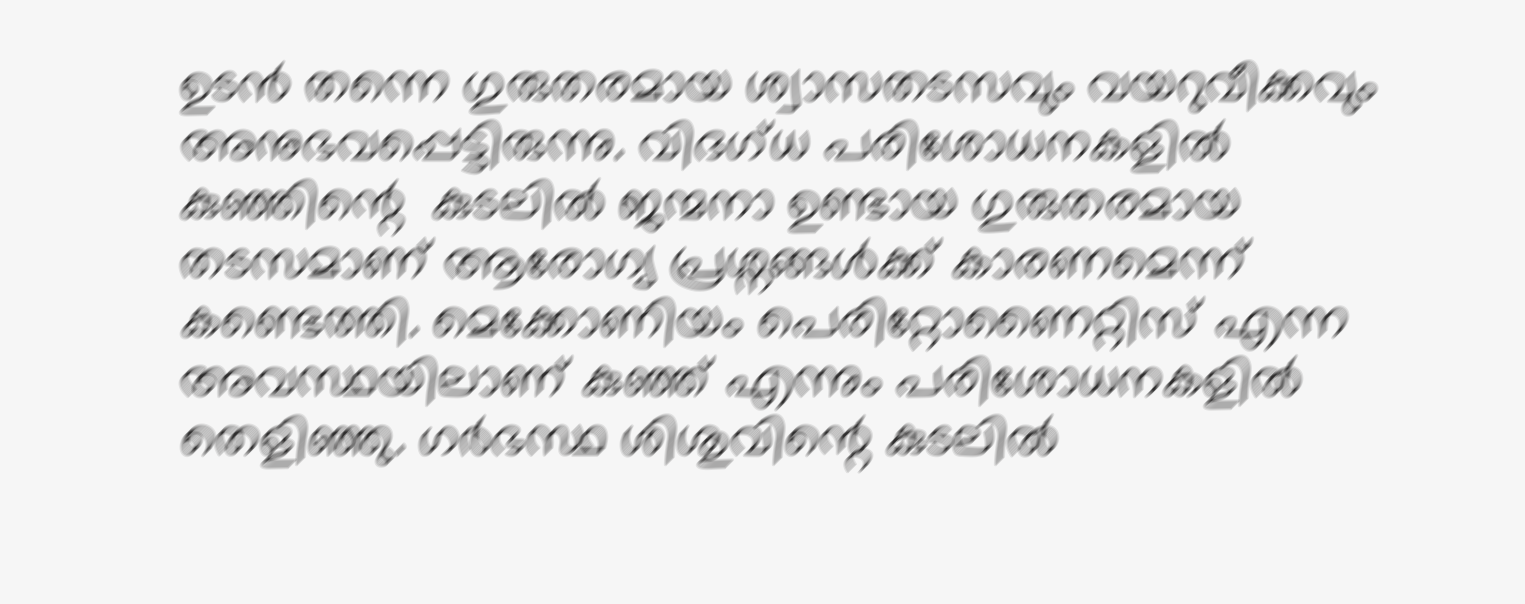ഉടൻ തന്നെ ഗുരുതരമായ ശ്വാസതടസവും വയറുവീക്കവും അനുഭവപ്പെട്ടിരുന്നു. വിദഗ്ധ പരിശോധനകളിൽ കുഞ്ഞിന്റെ  കുടലിൽ ജന്മനാ ഉണ്ടായ ഗുരുതരമായ തടസമാണ് ആരോഗ്യ പ്രശ്നങ്ങൾക്ക് കാരണമെന്ന് കണ്ടെത്തി. മെക്കോണിയം പെരിറ്റോണൈറ്റിസ് എന്ന അവസ്ഥയിലാണ് കുഞ്ഞ് എന്നും പരിശോധനകളില്‍ തെളിഞ്ഞു. ഗർഭസ്ഥ ശിശുവിന്റെ കുടലിൽ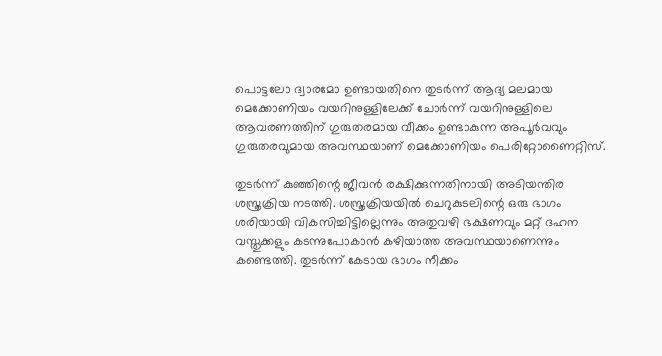പൊട്ടലോ ദ്വാരമോ ഉണ്ടായതിനെ തുടർന്ന് ആദ്യ മലമായ മെക്കോണിയം വയറിനുള്ളിലേക്ക് ചോർന്ന് വയറിനുള്ളിലെ ആവരണത്തിന് ഗുരുതരമായ വീക്കം ഉണ്ടാകുന്ന അപൂർവവും ഗുരുതരവുമായ അവസ്ഥയാണ് മെക്കോണിയം പെരിറ്റോണൈറ്റിസ്.

തുടർന്ന് കുഞ്ഞിന്റെ ജീവൻ രക്ഷിക്കുന്നതിനായി അടിയന്തിര ശസ്ത്രക്രിയ നടത്തി. ശസ്ത്രക്രിയയിൽ ചെറുകുടലിന്റെ ഒരു ഭാഗം ശരിയായി വികസിച്ചിട്ടില്ലെന്നും അതുവഴി ഭക്ഷണവും മറ്റ് ദഹന വസ്തുക്കളും കടന്നുപോകാൻ കഴിയാത്ത അവസ്ഥയാണെന്നും കണ്ടെത്തി. തുടർന്ന് കേടായ ഭാഗം നീക്കം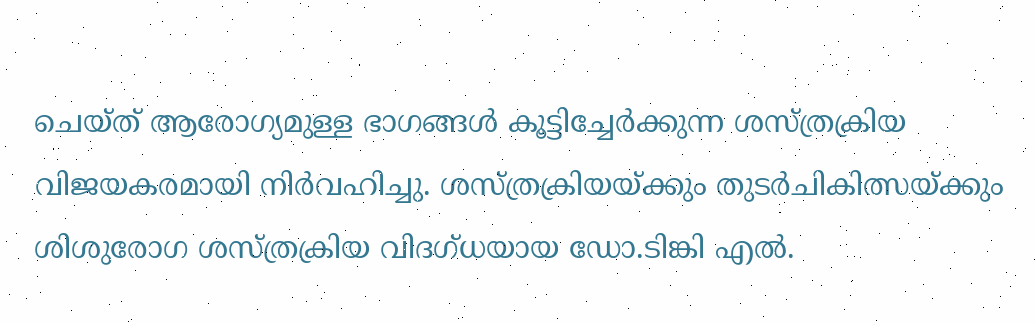ചെയ്ത് ആരോഗ്യമുള്ള ഭാഗങ്ങൾ കൂട്ടിച്ചേർക്കുന്ന ശസ്ത്രക്രിയ വിജയകരമായി നിർവഹിച്ചു. ശസ്ത്രക്രിയയ്ക്കും തുടർചികിത്സയ്ക്കും ശിശുരോഗ ശസ്ത്രക്രിയ വിദഗ്ധയായ ഡോ.ടിങ്കി എൽ.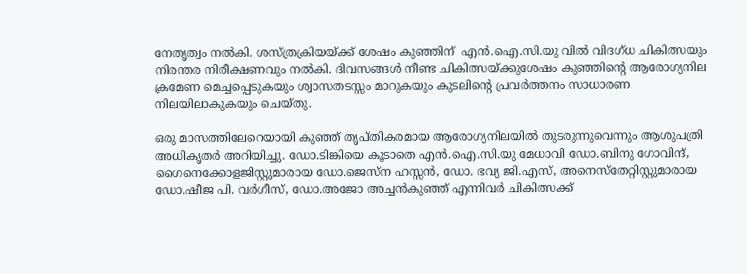നേതൃത്വം നൽകി. ശസ്ത്രക്രിയയ്ക്ക് ശേഷം കുഞ്ഞിന്  എന്‍.ഐ.സി.യു വിൽ വിദഗ്ധ ചികിത്സയും നിരന്തര നിരീക്ഷണവും നൽകി. ദിവസങ്ങൾ നീണ്ട ചികിത്സയ്ക്കുശേഷം കുഞ്ഞിന്റെ ആരോഗ്യനില ക്രമേണ മെച്ചപ്പെടുകയും ശ്വാസതടസ്സം മാറുകയും കുടലിന്റെ പ്രവർത്തനം സാധാരണ നിലയിലാകുകയും ചെയ്തു.

ഒരു മാസത്തിലേറെയായി കുഞ്ഞ് തൃപ്തികരമായ ആരോഗ്യനിലയിൽ തുടരുന്നുവെന്നും ആശുപത്രി അധികൃതര്‍ അറിയിച്ചു. ഡോ.ടിങ്കിയെ കൂടാതെ എന്‍.ഐ.സി.യു മേധാവി ഡോ.ബിനു ഗോവിന്ദ്, ഗൈനെക്കോളജിസ്റ്റുമാരായ ഡോ.ജെസ്ന ഹസ്സൻ, ഡോ. ഭവ്യ ജി.എസ്, അനെസ്തേറ്റിസ്റ്റുമാരായ ഡോ.ഷീജ പി. വര്‍ഗീസ്, ഡോ.അജോ അച്ചന്‍കുഞ്ഞ് എന്നിവർ ചികിത്സക്ക്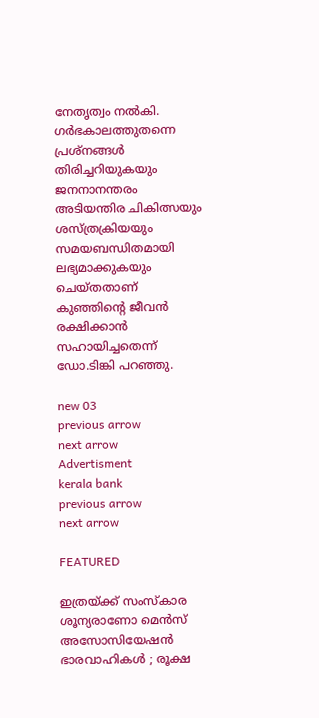നേതൃത്വം നൽകി. ഗർഭകാലത്തുതന്നെ പ്രശ്നങ്ങൾ തിരിച്ചറിയുകയും ജനനാനന്തരം അടിയന്തിര ചികിത്സയും ശസ്ത്രക്രിയയും സമയബന്ധിതമായി ലഭ്യമാക്കുകയും ചെയ്തതാണ് കുഞ്ഞിന്റെ ജീവൻ രക്ഷിക്കാൻ സഹായിച്ചതെന്ന് ഡോ.ടിങ്കി പറഞ്ഞു.

new 03
previous arrow
next arrow
Advertisment
kerala bank
previous arrow
next arrow

FEATURED

ഇത്രയ്ക്ക് സംസ്കാര ശൂന്യരാണോ മെൻസ് അസോസിയേഷൻ ഭാരവാഹികൾ ; രൂക്ഷ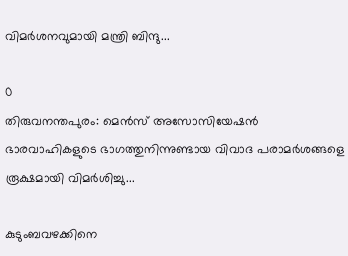വിമർശനവുമായി മന്ത്രി ബിന്ദു...

0
തിരുവനന്തപുരം: മെൻസ് അസോസിയേഷൻ ഭാരവാഹികളുടെ ഭാഗത്തുനിന്നുണ്ടായ വിവാദ പരാമർശങ്ങളെ രൂക്ഷമായി വിമർശിച്ചു...

കുടുംബവഴക്കിനെ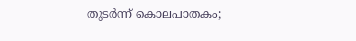തുടർന്ന് കൊലപാതകം;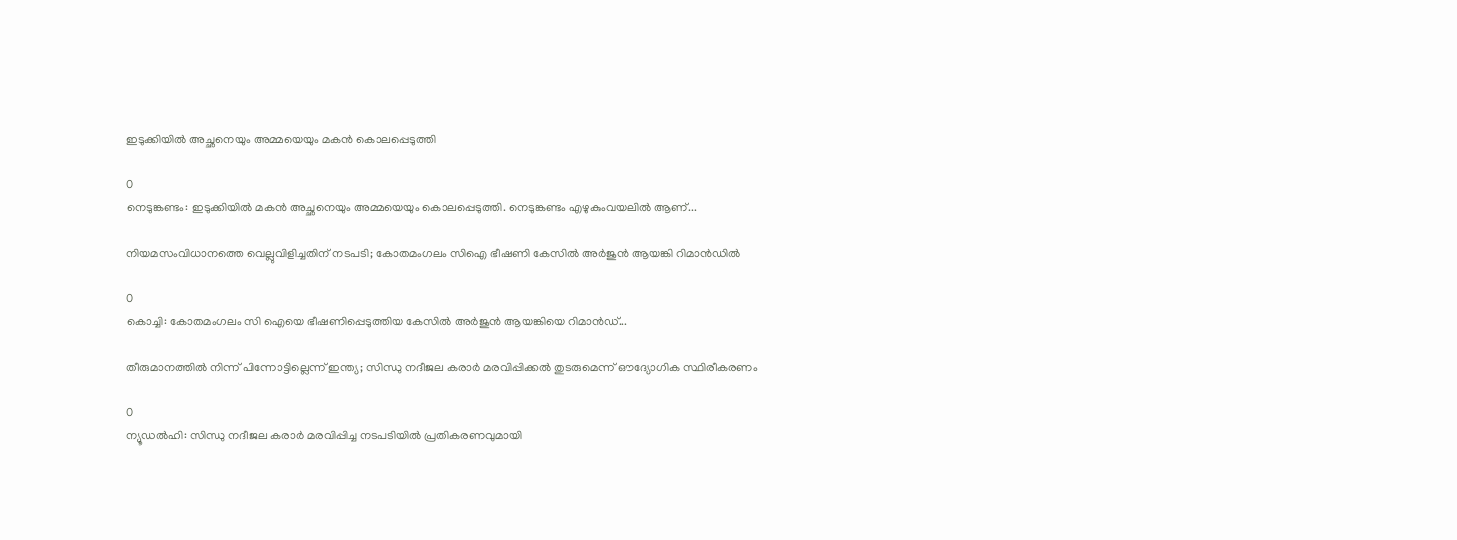ഇടുക്കിയിൽ അച്ഛനെയും അമ്മയെയും മകൻ കൊലപ്പെടുത്തി

0
നെടുങ്കണ്ടം: ഇടുക്കിയില്‍ മകന്‍ അച്ഛനെയും അമ്മയെയും കൊലപ്പെടുത്തി. നെടുങ്കണ്ടം എഴുകുംവയലില്‍ ആണ്...

നിയമസംവിധാനത്തെ വെല്ലുവിളിച്ചതിന് നടപടി; കോതമംഗലം സിഐ ഭീഷണി കേസിൽ അർജുൻ ആയങ്കി റിമാൻഡിൽ

0
കൊച്ചി: കോതമംഗലം സി ഐയെ ഭീഷണിപ്പെടുത്തിയ കേസില്‍ അര്‍ജുന്‍ ആയങ്കിയെ റിമാന്‍ഡ്...

തീരുമാനത്തിൽ നിന്ന് പിന്നോട്ടില്ലെന്ന് ഇന്ത്യ; സിന്ധു നദീജല കരാർ മരവിപ്പിക്കൽ തുടരുമെന്ന് ഔദ്യോഗിക സ്ഥിരീകരണം

0
ന്യൂഡല്‍ഹി: സിന്ധു നദീജല കരാര്‍ മരവിപ്പിച്ച നടപടിയില്‍ പ്രതികരണവുമായി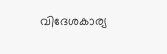വിദേശകാര്യ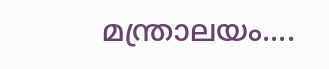മന്ത്രാലയം....